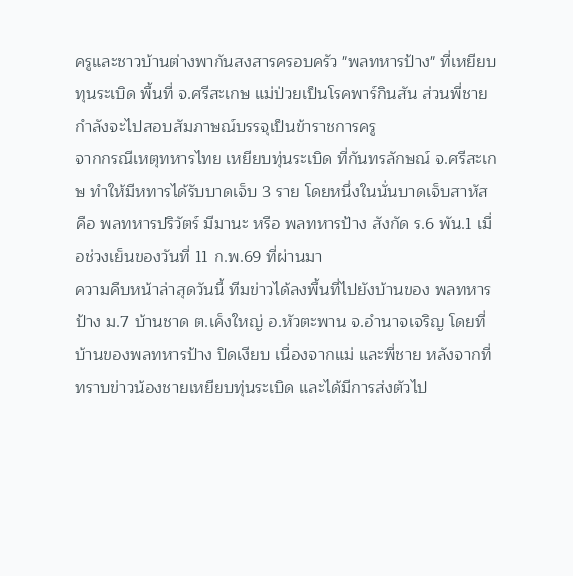ครูและชาวบ้านต่างพากันสงสารครอบครัว "พลทหารป้าง" ที่เหยียบทุนระเบิด พื้นที่ จ.ศรีสะเกษ แม่ป่วยเป็นโรคพาร์กินสัน ส่วนพี่ชายกำลังจะไปสอบสัมภาษณ์บรรจุเป็นข้าราชการครู
จากกรณีเหตุทหารไทย เหยียบทุ่นระเบิด ที่กันทรลักษณ์ จ.ศรีสะเกษ ทำให้มีหทารได้รับบาดเจ็บ 3 ราย โดยหนึ่งในนั่นบาดเจ็บสาหัสคือ พลทหารปริวัตร์ มีมานะ หรือ พลทหารป้าง สังกัด ร.6 พัน.1 เมื่อช่วงเย็นของวันที่ 11 ก.พ.69 ที่ผ่านมา
ความคืบหน้าล่าสุดวันนี้ ทีมข่าวได้ลงพื้นที่ไปยังบ้านของ พลทหารป้าง ม.7 บ้านชาด ต.เค็งใหญ่ อ.หัวตะพาน จ.อำนาจเจริญ โดยที่บ้านของพลทหารป้าง ปิดเงียบ เนื่องจากแม่ และพี่ชาย หลังจากที่ทราบข่าวน้องชายเหยียบทุ่นระเบิด และได้มีการส่งตัวไป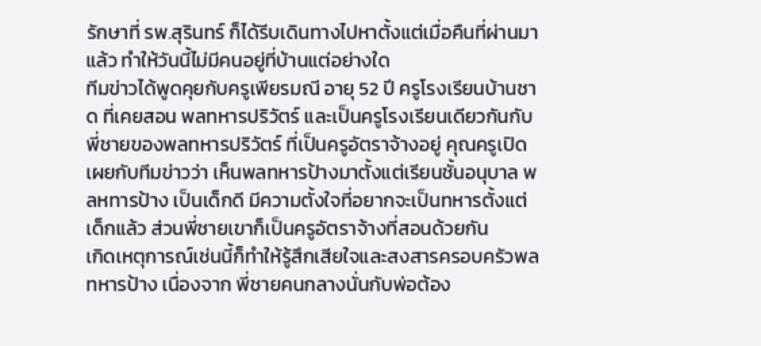รักษาที่ รพ.สุรินทร์ ก็ได้รีบเดินทางไปหาตั้งแต่เมื่อคืนที่ผ่านมาแล้ว ทำให้วันนี้ไม่มีคนอยู่ที่บ้านแต่อย่างใด
ทีมข่าวได้พูดคุยกับครูเพียรมณี อายุ 52 ปี ครูโรงเรียนบ้านชาด ที่เคยสอน พลทหารปริวัตร์ และเป็นครูโรงเรียนเดียวกันกับพี่ชายของพลทหารปริวัตร์ ที่เป็นครูอัตราจ้างอยู่ คุณครูเปิดเผยกับทีมข่าวว่า เห็นพลทหารป้างมาตั้งแต่เรียนชั้นอนุบาล พลหทารป้าง เป็นเด็กดี มีความตั้งใจที่อยากจะเป็นทหารตั้งแต่เด็กแล้ว ส่วนพี่ชายเขาก็เป็นครูอัตราจ้างที่สอนด้วยกัน
เกิดเหตุการณ์เช่นนี้ก็ทำให้รู้สึกเสียใจและสงสารครอบครัวพลทหารป้าง เนื่องจาก พี่ชายคนกลางนั่นกับพ่อต้อง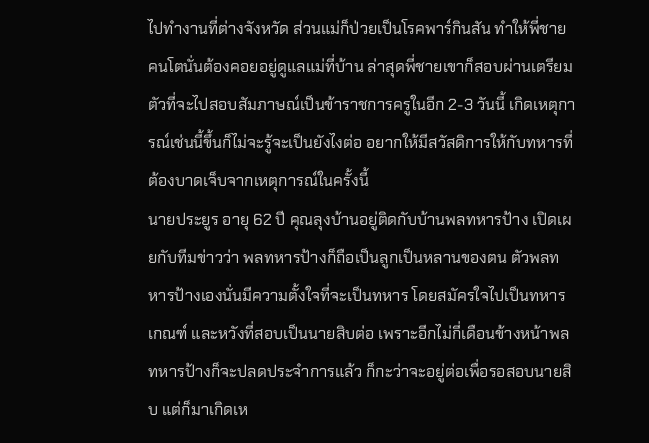ไปทำงานที่ต่างจังหวัด ส่วนแม่ก็ป่วยเป็นโรคพาร์กินสัน ทำให้พี่ชายคนโตนั่นต้องคอยอยู่ดูแลแม่ที่บ้าน ล่าสุดพี่ชายเขาก็สอบผ่านเตรียมตัวที่จะไปสอบสัมภาษณ์เป็นข้าราชการครูในอีก 2-3 วันนี้ เกิดเหตุการณ์เช่นนี้ขึ้นก็ไม่จะรู้จะเป็นยังไงต่อ อยากให้มีสวัสดิการให้กับทหารที่ต้องบาดเจ็บจากเหตุการณ์ในครั้งนี้
นายประยูร อายุ 62 ปี คุณลุงบ้านอยู่ติดกับบ้านพลทหารป้าง เปิดเผยกับทีมข่าวว่า พลทหารป้างก็ถือเป็นลูกเป็นหลานของตน ตัวพลทหารป้างเองนั่นมีความตั้งใจที่จะเป็นทหาร โดยสมัครใจไปเป็นทหารเกณฑ์ และหวังที่สอบเป็นนายสิบต่อ เพราะอีกไม่กี่เดือนข้างหน้าพลทหารป้างก็จะปลดประจำการแล้ว ก็กะว่าจะอยู่ต่อเพื่อรอสอบนายสิบ แต่ก็มาเกิดเห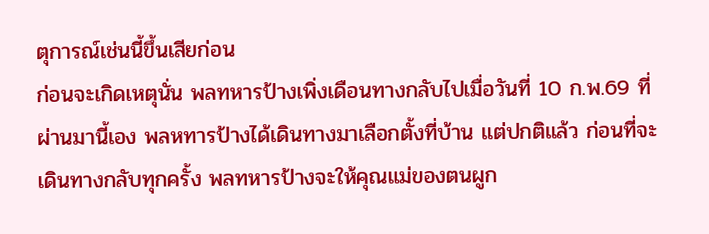ตุการณ์เช่นนี้ขึ้นเสียก่อน
ก่อนจะเกิดเหตุนั่น พลทหารป้างเพิ่งเดือนทางกลับไปเมื่อวันที่ 10 ก.พ.69 ที่ผ่านมานี้เอง พลหทารป้างได้เดินทางมาเลือกตั้งที่บ้าน แต่ปกติแล้ว ก่อนที่จะเดินทางกลับทุกครั้ง พลทหารป้างจะให้คุณแม่ของตนผูก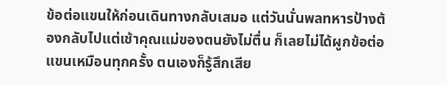ข้อต่อแขนให้ก่อนเดินทางกลับเสมอ แต่วันนั่นพลทหารป้างต้องกลับไปแต่เช้าคุณแม่ของตนยังไม่ตื่น ก็เลยไม่ได้ผูกข้อต่อแขนเหมือนทุกครั้ง ตนเองก็รู้สึกเสีย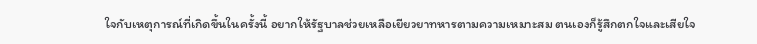ใจกับเหตุการณ์ที่เกิดขึ้นในครั้งนี้ อยากให้รัฐบาลช่วยเหลือเยียวยาทหารตามความเหมาะสม ตนเองก็รู้สึกตกใจและเสียใจ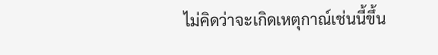ไม่คิดว่าจะเกิดเหตุกาณ์เช่นนี้ขึ้น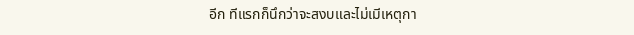อีก ทีแรกก็นึกว่าจะสงบและไม่เมีเหตุกา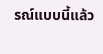รณ์แบบนี้แล้ว